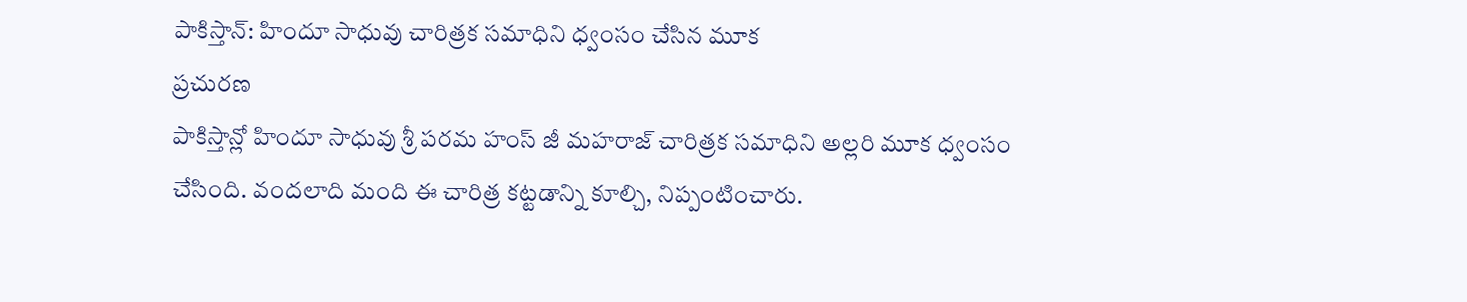పాకిస్తాన్: హిందూ సాధువు చారిత్రక సమాధిని ధ్వంసం చేసిన మూక
ప్రచురణ
పాకిస్తాన్లో హిందూ సాధువు శ్రీ పరమ హంస్ జీ మహరాజ్ చారిత్రక సమాధిని అల్లరి మూక ధ్వంసం చేసింది. వందలాది మంది ఈ చారిత్ర కట్టడాన్ని కూల్చి, నిప్పంటించారు.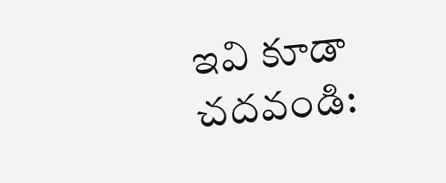ఇవి కూడా చదవండి: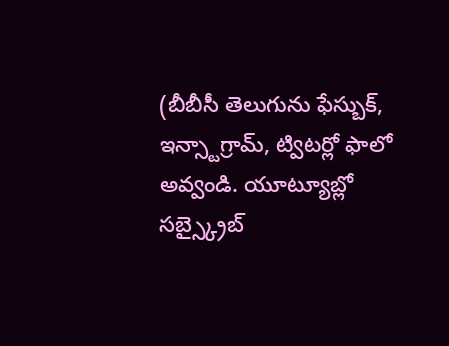(బీబీసీ తెలుగును ఫేస్బుక్, ఇన్స్టాగ్రామ్, ట్విటర్లో ఫాలో అవ్వండి. యూట్యూబ్లో సబ్స్క్రైబ్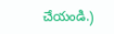చేయండి.)